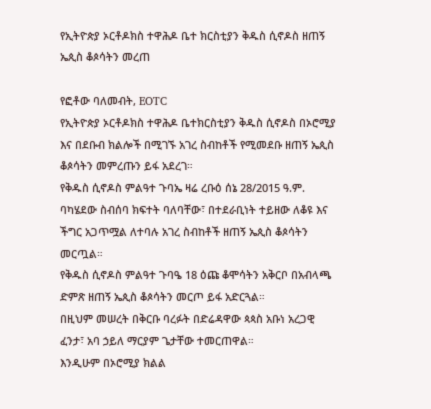የኢትዮጵያ ኦርቶዶክስ ተዋሕዶ ቤተ ክርስቲያን ቅዱስ ሲኖዶስ ዘጠኝ ኤጲስ ቆጶሳትን መረጠ

የፎቶው ባለመብት, EOTC
የኢትዮጵያ ኦርቶዶክስ ተዋሕዶ ቤተክርስቲያን ቅዱስ ሲኖዶስ በኦሮሚያ እና በደቡብ ክልሎች በሚገኙ አገረ ስብከቶች የሚመደቡ ዘጠኝ ኤጲስ ቆጶሳትን መምረጡን ይፋ አደረገ።
የቅዱስ ሲኖዶስ ምልዓተ ጉባኤ ዛሬ ረቡዕ ሰኔ 28/2015 ዓ.ም. ባካሄደው ስብሰባ ክፍተት ባለባቸው፣ በተደራቢነት ተይዘው ለቆዩ እና ችግር አጋጥሟል ለተባሉ አገረ ስብከቶች ዘጠኝ ኤጲስ ቆጶሳትን መርጧል።
የቅዱስ ሲኖዶስ ምልዓተ ጉባዔ 18 ዕጩ ቆሞሳትን አቅርቦ በአብላጫ ድምጽ ዘጠኝ ኤጲስ ቆጶሳትን መርጦ ይፋ አድርጓል።
በዚህም መሠረት በቅርቡ ባረፉት በድሬዳዋው ጳጳስ አቡነ አረጋዊ ፈንታ፣ አባ ኃይለ ማርያም ጌታቸው ተመርጠዋል።
እንዲሁም በኦሮሚያ ክልል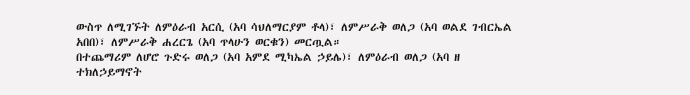ውስጥ ለሚገኙት ለምዕራብ አርሲ (አባ ሳህለማርያም ቶላ)፣ ለምሥራቅ ወለጋ (አባ ወልደ ገብርኤል አበበ)፣ ለምሥራቅ ሐረርጌ (አባ ጥላሁን ወርቁን) መርጧል።
በተጨማሪም ለሆሮ ጉድሩ ወለጋ (አባ አምደ ሚካኤል ኃይሌ)፣ ለምዕራብ ወለጋ (አባ ዘ ተክለኃይማኖት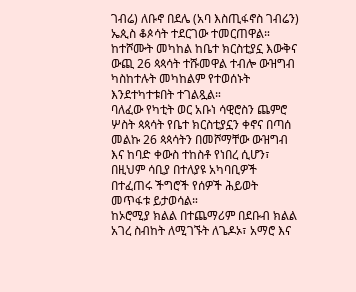ገብሬ) ለቡኖ በደሌ (አባ እስጢፋኖስ ገብሬን) ኤጲስ ቆጶሳት ተደርገው ተመርጠዋል።
ከተሾሙት መካከል ከቤተ ክርስቲያኗ እውቅና ውጪ 26 ጳጳሳት ተሹመዋል ተብሎ ውዝግብ ካስከተሉት መካከልም የተወሰኑት እንደተካተቱበት ተገልጿል።
ባለፈው የካቲት ወር አቡነ ሳዊሮስን ጨምሮ ሦስት ጳጳሳት የቤተ ክርስቲያኗን ቀኖና በጣሰ መልኩ 26 ጳጳሳትን በመሾማቸው ውዝግብ እና ከባድ ቀውስ ተከስቶ የነበረ ሲሆን፣ በዚህም ሳቢያ በተለያዩ አካባቢዎች በተፈጠሩ ችግሮች የሰዎች ሕይወት መጥፋቱ ይታወሳል።
ከኦሮሚያ ክልል በተጨማሪም በደቡብ ክልል አገረ ስብከት ለሚገኙት ለጌዶኦ፣ አማሮ እና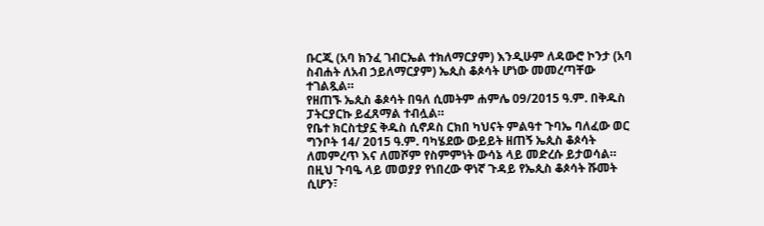ቡርጂ (አባ ክንፈ ገብርኤል ተክለማርያም) እንዲሁም ለዳውሮ ኮንታ (አባ ስብሐት ለአብ ኃይለማርያም) ኤጲስ ቆጶሳት ሆነው መመረጣቸው ተገልጿል።
የዘጠኙ ኤጲስ ቆጶሳት በዓለ ሲመትም ሐምሌ 09/2015 ዓ.ም. በቅዱስ ፓትርያርኩ ይፈጸማል ተብሏል።
የቤተ ክርስቲያኗ ቅዱስ ሲኖዶስ ርክበ ካህናት ምልዓተ ጉባኤ ባለፈው ወር ግንቦት 14/ 2015 ዓ.ም. ባካሄደው ውይይት ዘጠኝ ኤጲስ ቆጶሳት ለመምረጥ እና ለመሾም የስምምነት ውሳኔ ላይ መድረሱ ይታወሳል።
በዚህ ጉባዔ ላይ መወያያ የነበረው ዋነኛ ጉዳይ የኤጲስ ቆጶሳት ሹመት ሲሆን፣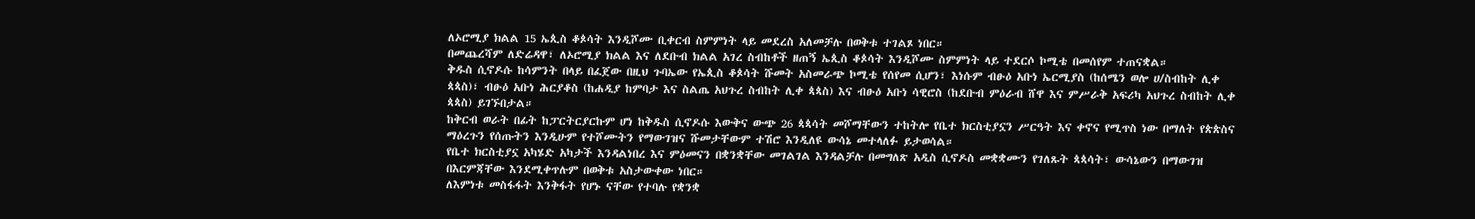ለኦሮሚያ ክልል 15 ኤጲስ ቆጶሳት እንዲሾሙ ቢቀርብ ስምምነት ላይ መደረስ አለመቻሉ በወቅቱ ተገልጾ ነበር።
በመጨረሻም ለድሬዳዋ፣ ለኦሮሚያ ክልል እና ለደቡብ ክልል አገረ ስብከቶች ዘጠኝ ኤጲስ ቆጶሳት እንዲሾሙ ስምምነት ላይ ተደርሶ ኮሚቴ በመሰየም ተጠናቋል።
ቅዱስ ሲኖዶሱ ከሳምንት በላይ በፈጀው በዚህ ጉባኤው የኤጲስ ቆጶሳት ሹመት አስመራጭ ኮሚቴ የሰየመ ሲሆን፣ እነሱም ብፁዕ አቡነ ኤርሚያስ (ከሰሜን ወሎ ሀ/ስብከት ሊቀ ጳጳስ)፣ ብፁዕ አቡነ ሕርያቆስ (ከሐዲያ ከምባታ እና ስልጤ አህጉረ ስብከት ሊቀ ጳጳስ) እና ብፁዕ አቡነ ሳዊሮስ (ከደቡብ ምዕራብ ሸዋ እና ምሥራቅ አፍሪካ አህጉረ ስብከት ሊቀ ጳጳስ) ይገኙበታል።
ከቅርብ ወራት በፊት ከፓርትርያርኩም ሆነ ከቅዱስ ሲኖዶሱ እውቅና ውጭ 26 ጳጳሳት መሾማቸውን ተከትሎ የቤተ ክርስቲያኗን ሥርዓት እና ቀኖና የሚጥስ ነው በማለት የጵጵስና ማዕረጉን የሰጡትን እንዲሁም የተሾሙትን የማውገዝና ሹመታቸውም ተሽሮ እንዲለዩ ውሳኔ መተላለፉ ይታወሳል።
የቤተ ክርስቲያኗ አካሄድ አካታች እንዳልነበረ እና ምዕመናን በቋንቋቸው መገልገል እንዳልቻሉ በመግለጽ አዲስ ሲኖዶስ መቋቋሙን የገለጹት ጳጳሳት፣ ውሳኔውን በማውገዝ በእርምጃቸው እንደሚቀጥሉም በወቅቱ አስታውቀው ነበር።
ለእምነቱ መስፋፋት እንቅፋት የሆኑ ናቸው የተባሉ የቋንቋ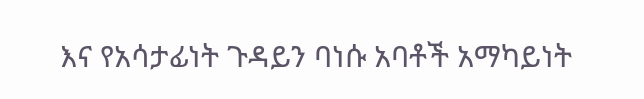እና የአሳታፊነት ጉዳይን ባነሱ አባቶች አማካይነት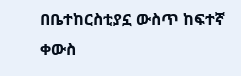በቤተከርስቲያኗ ውስጥ ከፍተኛ ቀውስ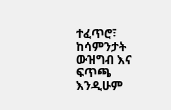ተፈጥሮ፣ ከሳምንታት ውዝግብ እና ፍጥጫ እንዲሁም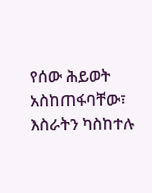የሰው ሕይወት አስከጠፋባቸው፣ እስራትን ካስከተሉ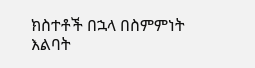ክስተቶች በኋላ በስምምነት እልባት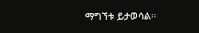ማግኘቱ ይታወሳል።